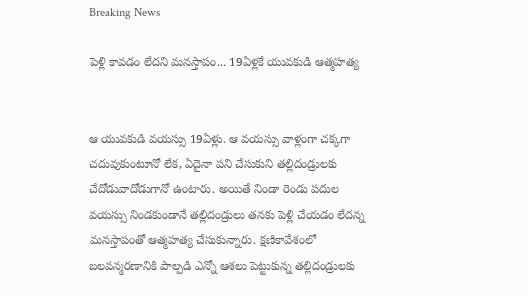Breaking News

పెళ్లి కావడం లేదని మనస్తాపం... 19ఏళ్లకే యువకుడి ఆత్మహత్య


ఆ యువకుడి వయస్సు 19ఏళ్లు. ఆ వయస్సు వాళ్లంగా చక్కగా చదువుకుంటూనో లేక, ఏదైనా పని చేసుకుని తల్లిదండ్రులకు చేదోడువాదోడుగానో ఉంటారు. అయితే నిండా రెండు పదుల వయస్సు నిండకుండానే తల్లిదండ్రులు తనకు పెళ్లి చేయడం లేదన్న మనస్తాపంతో ఆత్మహత్య చేసుకున్నారు. క్షణికావేశంలో బలవన్మరణానికి పాల్పడి ఎన్నో ఆశలు పెట్టుకున్న తల్లిదండ్రులకు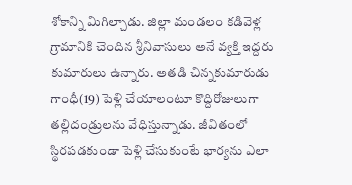శోకాన్ని మిగిల్చాడు. జిల్లా మండలం కడివెళ్ల గ్రామానికి చెందిన శ్రీనివాసులు అనే వ్యక్తి ఇద్దరు కుమారులు ఉన్నారు. అతడి చిన్నకుమారుడు గాంధీ(19) పెళ్లి చేయాలంటూ కొద్దిరోజులుగా తల్లిదండ్రులను వేధిస్తున్నాడు. జీవితంలో స్థిరపడకుండా పెళ్లి చేసుకుంటే భార్యను ఎలా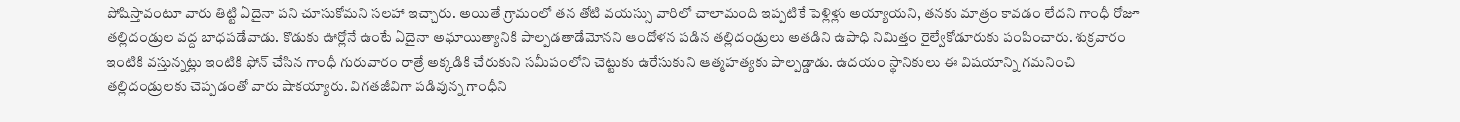పోషిస్తావంటూ వారు తిట్టి ఏదైనా పని చూసుకోమని సలహా ఇచ్చారు. అయితే గ్రామంలో తన తోటి వయస్సు వారిలో చాలామంది ఇప్పటికే పెళ్లిళ్లు అయ్యాయని, తనకు మాత్రం కావడం లేదని గాంధీ రోజూ తల్లిదండ్రుల వద్ద బాధపడేవాడు. కొడుకు ఊర్లోనే ఉంటే ఏదైనా అఘాయిత్యానికి పాల్పడతాడేమోనని ఆందోళన పడిన తల్లిదండ్రులు అతడిని ఉపాధి నిమిత్తం రైల్వేకోడూరుకు పంపించారు. శుక్రవారం ఇంటికి వస్తున్నట్లు ఇంటికి ఫోన్ చేసిన గాంధీ గురువారం రాత్రే అక్కడికి చేరుకుని సమీపంలోని చెట్టుకు ఉరేసుకుని ఆత్మహత్యకు పాల్పడ్డాడు. ఉదయం స్థానికులు ఈ విషయాన్ని గమనించి తల్లిదండ్రులకు చెప్పడంతో వారు షాకయ్యారు. విగతజీవిగా పడివున్న గాంధీని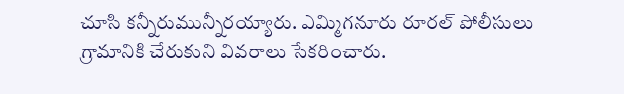చూసి కన్నీరుమున్నీరయ్యారు. ఎమ్మిగనూరు రూరల్ పోలీసులు గ్రామానికి చేరుకుని వివరాలు సేకరించారు.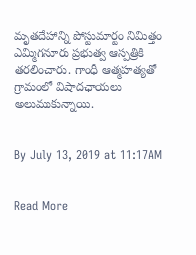మృతదేహాన్ని పోస్టుమార్టం నిమిత్తం ఎమ్మిగనూరు ప్రభుత్వ ఆస్పత్రికి తరలించారు. గాంధీ ఆత్మహత్యతో గ్రామంలో విషాదఛాయలు అలుముకున్నాయి.


By July 13, 2019 at 11:17AM


Read More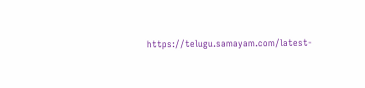https://telugu.samayam.com/latest-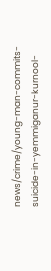news/crime/young-man-commits-suicide-in-yemmiganur-kurnool-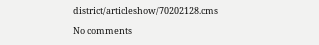district/articleshow/70202128.cms

No comments